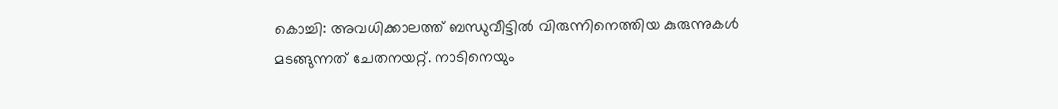കൊച്ചി: അവധിക്കാലത്ത് ബന്ധുവീട്ടില്‍ വിരുന്നിനെത്തിയ കുരുന്നുകള്‍ മടങ്ങുന്നത് ചേതനയറ്റ്. നാടിനെയും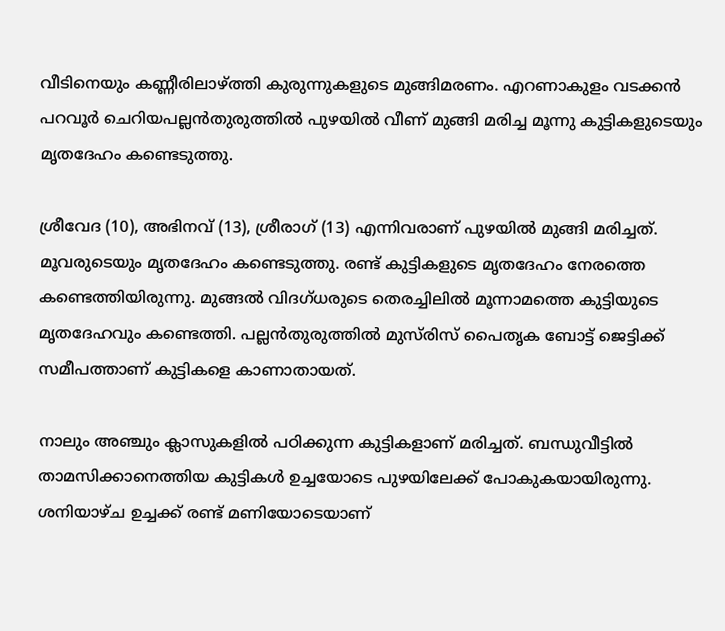വീടിനെയും കണ്ണീരിലാഴ്ത്തി കുരുന്നുകളുടെ മുങ്ങിമരണം. എറണാകുളം വടക്കന്‍ പറവൂര്‍ ചെറിയപല്ലന്‍തുരുത്തില്‍ പുഴയില്‍ വീണ് മുങ്ങി മരിച്ച മൂന്നു കുട്ടികളുടെയും മൃതദേഹം കണ്ടെടുത്തു.

ശ്രീവേദ (10), അഭിനവ് (13), ശ്രീരാഗ് (13) എന്നിവരാണ് പുഴയില്‍ മുങ്ങി മരിച്ചത്. മൂവരുടെയും മൃതദേഹം കണ്ടെടുത്തു. രണ്ട് കുട്ടികളുടെ മൃതദേഹം നേരത്തെ കണ്ടെത്തിയിരുന്നു. മുങ്ങല്‍ വിദഗ്ധരുടെ തെരച്ചിലില്‍ മൂന്നാമത്തെ കുട്ടിയുടെ മൃതദേഹവും കണ്ടെത്തി. പല്ലന്‍തുരുത്തില്‍ മുസ്‌രിസ് പൈതൃക ബോട്ട് ജെട്ടിക്ക് സമീപത്താണ് കുട്ടികളെ കാണാതായത്.

നാലും അഞ്ചും ക്ലാസുകളില്‍ പഠിക്കുന്ന കുട്ടികളാണ് മരിച്ചത്. ബന്ധുവീട്ടില്‍ താമസിക്കാനെത്തിയ കുട്ടികള്‍ ഉച്ചയോടെ പുഴയിലേക്ക് പോകുകയായിരുന്നു. ശനിയാഴ്ച ഉച്ചക്ക് രണ്ട് മണിയോടെയാണ്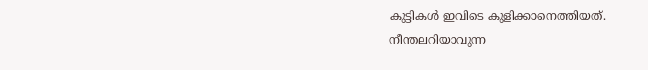കുട്ടികള്‍ ഇവിടെ കുളിക്കാനെത്തിയത്. നീന്തലറിയാവുന്ന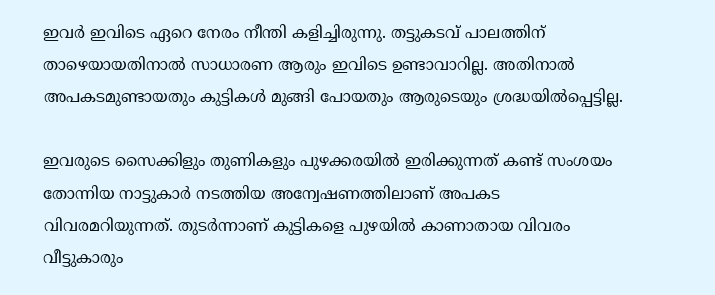ഇവര്‍ ഇവിടെ ഏറെ നേരം നീന്തി കളിച്ചിരുന്നു. തട്ടുകടവ് പാലത്തിന് താഴെയായതിനാല്‍ സാധാരണ ആരും ഇവിടെ ഉണ്ടാവാറില്ല. അതിനാല്‍ അപകടമുണ്ടായതും കുട്ടികള്‍ മുങ്ങി പോയതും ആരുടെയും ശ്രദ്ധയില്‍പ്പെട്ടില്ല.

ഇവരുടെ സൈക്കിളും തുണികളും പുഴക്കരയില്‍ ഇരിക്കുന്നത് കണ്ട് സംശയം തോന്നിയ നാട്ടുകാര്‍ നടത്തിയ അന്വേഷണത്തിലാണ് അപകട വിവരമറിയുന്നത്. തുടര്‍ന്നാണ് കുട്ടികളെ പുഴയില്‍ കാണാതായ വിവരം വീട്ടുകാരും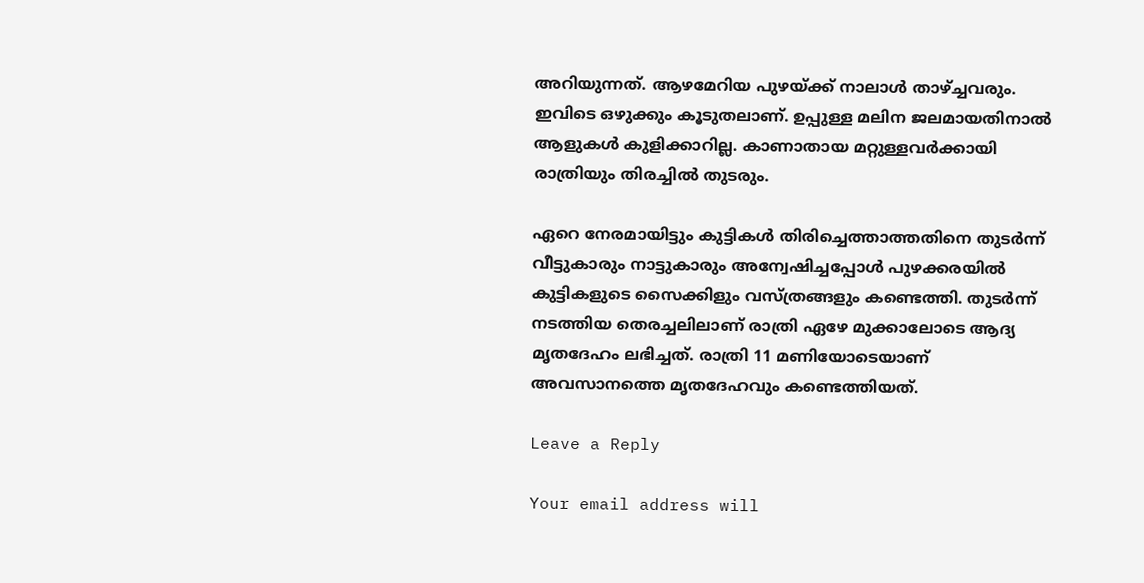അറിയുന്നത്. ആഴമേറിയ പുഴയ്ക്ക് നാലാള്‍ താഴ്ച്ചവരും. ഇവിടെ ഒഴുക്കും കൂടുതലാണ്. ഉപ്പുള്ള മലിന ജലമായതിനാല്‍ ആളുകള്‍ കുളിക്കാറില്ല. കാണാതായ മറ്റുള്ളവര്‍ക്കായി രാത്രിയും തിരച്ചില്‍ തുടരും.

ഏറെ നേരമായിട്ടും കുട്ടികള്‍ തിരിച്ചെത്താത്തതിനെ തുടര്‍ന്ന് വീട്ടുകാരും നാട്ടുകാരും അന്വേഷിച്ചപ്പോള്‍ പുഴക്കരയില്‍ കുട്ടികളുടെ സൈക്കിളും വസ്ത്രങ്ങളും കണ്ടെത്തി. തുടര്‍ന്ന് നടത്തിയ തെരച്ചലിലാണ് രാത്രി ഏഴേ മുക്കാലോടെ ആദ്യ മൃതദേഹം ലഭിച്ചത്. രാത്രി 11 മണിയോടെയാണ് അവസാനത്തെ മൃതദേഹവും കണ്ടെത്തിയത്.

Leave a Reply

Your email address will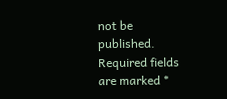not be published. Required fields are marked *